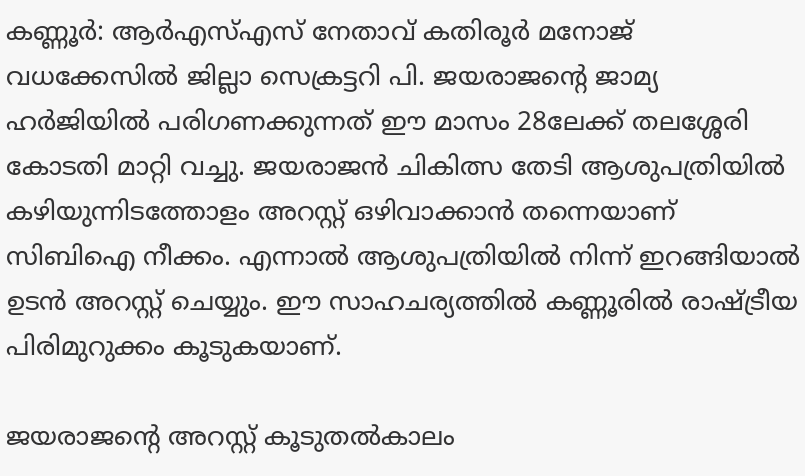കണ്ണൂർ: ആർഎസ്എസ് നേതാവ് കതിരൂർ മനോജ് വധക്കേസിൽ ജില്ലാ സെക്രട്ടറി പി. ജയരാജന്റെ ജാമ്യ ഹർജിയിൽ പരിഗണക്കുന്നത് ഈ മാസം 28ലേക്ക് തലശ്ശേരി കോടതി മാറ്റി വച്ചു. ജയരാജൻ ചികിത്സ തേടി ആശുപത്രിയിൽ കഴിയുന്നിടത്തോളം അറസ്റ്റ് ഒഴിവാക്കാൻ തന്നെയാണ് സിബിഐ നീക്കം. എന്നാൽ ആശുപത്രിയിൽ നിന്ന് ഇറങ്ങിയാൽ ഉടൻ അറസ്റ്റ് ചെയ്യും. ഈ സാഹചര്യത്തിൽ കണ്ണൂരിൽ രാഷ്ട്രീയ പിരിമുറുക്കം കൂടുകയാണ്.

ജയരാജന്റെ അറസ്റ്റ് കൂടുതൽകാലം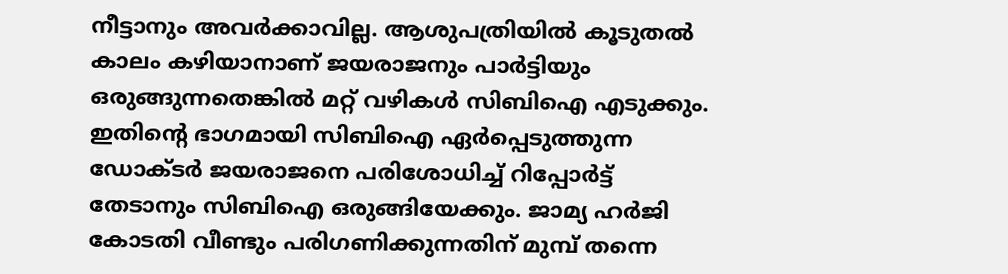നീട്ടാനും അവർക്കാവില്ല. ആശുപത്രിയിൽ കൂടുതൽ കാലം കഴിയാനാണ് ജയരാജനും പാർട്ടിയും ഒരുങ്ങുന്നതെങ്കിൽ മറ്റ് വഴികൾ സിബിഐ എടുക്കും. ഇതിന്റെ ഭാഗമായി സിബിഐ ഏർപ്പെടുത്തുന്ന ഡോക്ടർ ജയരാജനെ പരിശോധിച്ച് റിപ്പോർട്ട് തേടാനും സിബിഐ ഒരുങ്ങിയേക്കും. ജാമ്യ ഹർജി കോടതി വീണ്ടും പരിഗണിക്കുന്നതിന് മുമ്പ് തന്നെ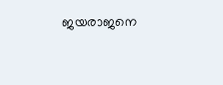ജയരാജനെ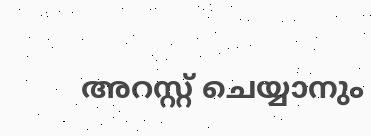അറസ്റ്റ് ചെയ്യാനും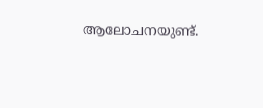ആലോചനയുണ്ട്.